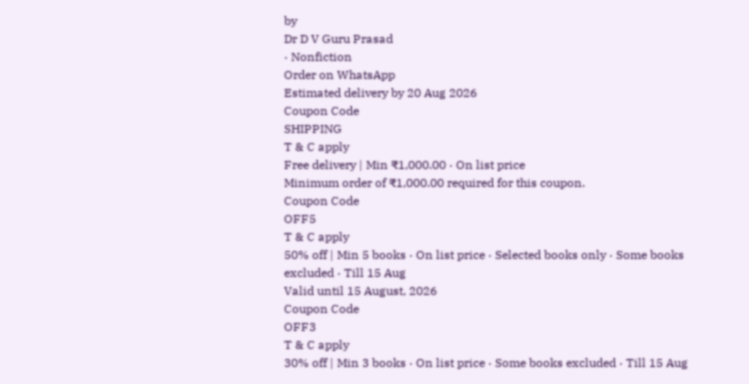by
Dr D V Guru Prasad
· Nonfiction
Order on WhatsApp
Estimated delivery by 20 Aug 2026
Coupon Code
SHIPPING
T & C apply
Free delivery | Min ₹1,000.00 · On list price
Minimum order of ₹1,000.00 required for this coupon.
Coupon Code
OFF5
T & C apply
50% off | Min 5 books · On list price · Selected books only · Some books excluded · Till 15 Aug
Valid until 15 August, 2026
Coupon Code
OFF3
T & C apply
30% off | Min 3 books · On list price · Some books excluded · Till 15 Aug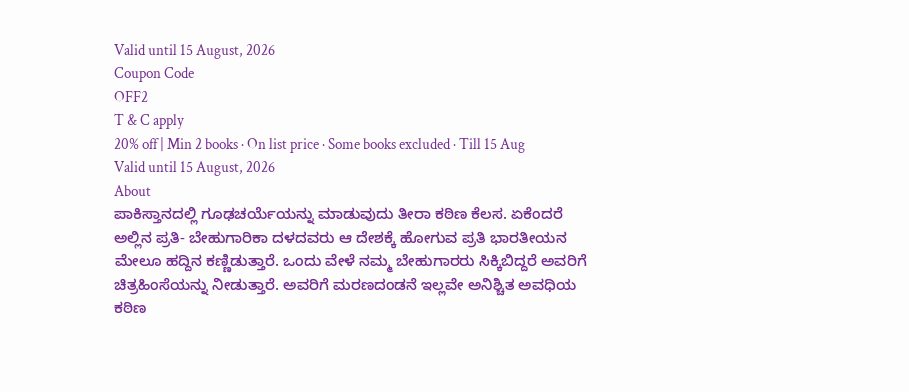Valid until 15 August, 2026
Coupon Code
OFF2
T & C apply
20% off | Min 2 books · On list price · Some books excluded · Till 15 Aug
Valid until 15 August, 2026
About
ಪಾಕಿಸ್ತಾನದಲ್ಲಿ ಗೂಢಚರ್ಯೆಯನ್ನು ಮಾಡುವುದು ತೀರಾ ಕಠಿಣ ಕೆಲಸ. ಏಕೆಂದರೆ ಅಲ್ಲಿನ ಪ್ರತಿ- ಬೇಹುಗಾರಿಕಾ ದಳದವರು ಆ ದೇಶಕ್ಕೆ ಹೋಗುವ ಪ್ರತಿ ಭಾರತೀಯನ ಮೇಲೂ ಹದ್ದಿನ ಕಣ್ಣಿಡುತ್ತಾರೆ. ಒಂದು ವೇಳೆ ನಮ್ಮ ಬೇಹುಗಾರರು ಸಿಕ್ಕಿಬಿದ್ದರೆ ಅವರಿಗೆ ಚಿತ್ರಹಿಂಸೆಯನ್ನು ನೀಡುತ್ತಾರೆ. ಅವರಿಗೆ ಮರಣದಂಡನೆ ಇಲ್ಲವೇ ಅನಿಶ್ಚಿತ ಅವಧಿಯ ಕಠಿಣ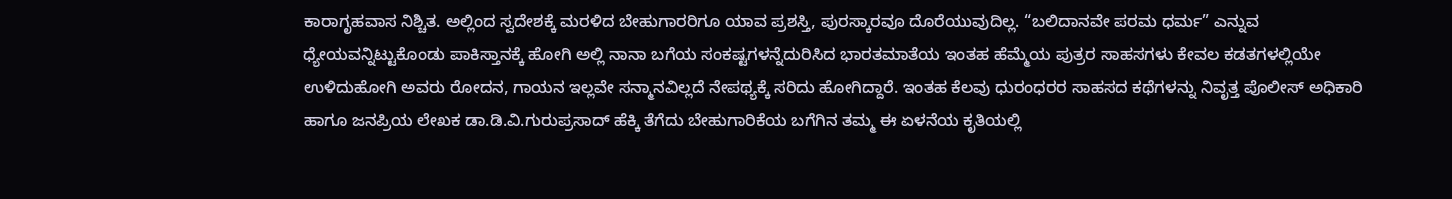ಕಾರಾಗೃಹವಾಸ ನಿಶ್ಚಿತ. ಅಲ್ಲಿಂದ ಸ್ವದೇಶಕ್ಕೆ ಮರಳಿದ ಬೇಹುಗಾರರಿಗೂ ಯಾವ ಪ್ರಶಸ್ತಿ, ಪುರಸ್ಕಾರವೂ ದೊರೆಯುವುದಿಲ್ಲ. “ಬಲಿದಾನವೇ ಪರಮ ಧರ್ಮ” ಎನ್ನುವ ಧ್ಯೇಯವನ್ನಿಟ್ಟುಕೊಂಡು ಪಾಕಿಸ್ತಾನಕ್ಕೆ ಹೋಗಿ ಅಲ್ಲಿ ನಾನಾ ಬಗೆಯ ಸಂಕಷ್ಟಗಳನ್ನೆದುರಿಸಿದ ಭಾರತಮಾತೆಯ ಇಂತಹ ಹೆಮ್ಮೆಯ ಪುತ್ರರ ಸಾಹಸಗಳು ಕೇವಲ ಕಡತಗಳಲ್ಲಿಯೇ ಉಳಿದುಹೋಗಿ ಅವರು ರೋದನ, ಗಾಯನ ಇಲ್ಲವೇ ಸನ್ಮಾನವಿಲ್ಲದೆ ನೇಪಥ್ಯಕ್ಕೆ ಸರಿದು ಹೋಗಿದ್ದಾರೆ. ಇಂತಹ ಕೆಲವು ಧುರಂಧರರ ಸಾಹಸದ ಕಥೆಗಳನ್ನು ನಿವೃತ್ತ ಪೊಲೀಸ್ ಅಧಿಕಾರಿ ಹಾಗೂ ಜನಪ್ರಿಯ ಲೇಖಕ ಡಾ.ಡಿ.ವಿ.ಗುರುಪ್ರಸಾದ್ ಹೆಕ್ಕಿ ತೆಗೆದು ಬೇಹುಗಾರಿಕೆಯ ಬಗೆಗಿನ ತಮ್ಮ ಈ ಏಳನೆಯ ಕೃತಿಯಲ್ಲಿ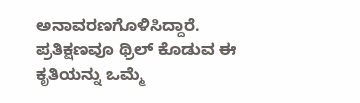ಅನಾವರಣಗೊಳಿಸಿದ್ದಾರೆ. ಪ್ರತಿಕ್ಷಣವೂ ಥ್ರಿಲ್ ಕೊಡುವ ಈ ಕೃತಿಯನ್ನು ಒಮ್ಮೆ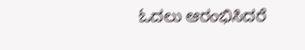ಓದಲು ಆರಂಭಿಸಿದರೆ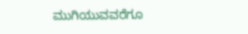ಮುಗಿಯುವವರೆಗೂ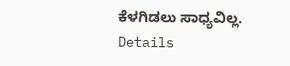ಕೆಳಗಿಡಲು ಸಾಧ್ಯವಿಲ್ಲ.
Details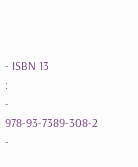- ISBN 13
:
-
978-93-7389-308-2
-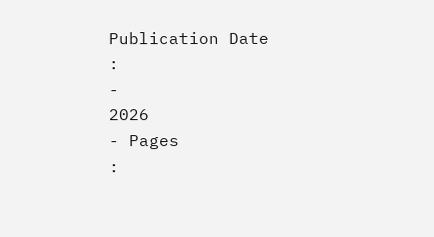Publication Date
:
-
2026
- Pages
: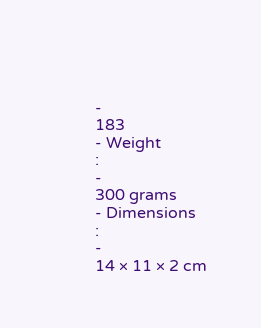-
183
- Weight
:
-
300 grams
- Dimensions
:
-
14 × 11 × 2 cm